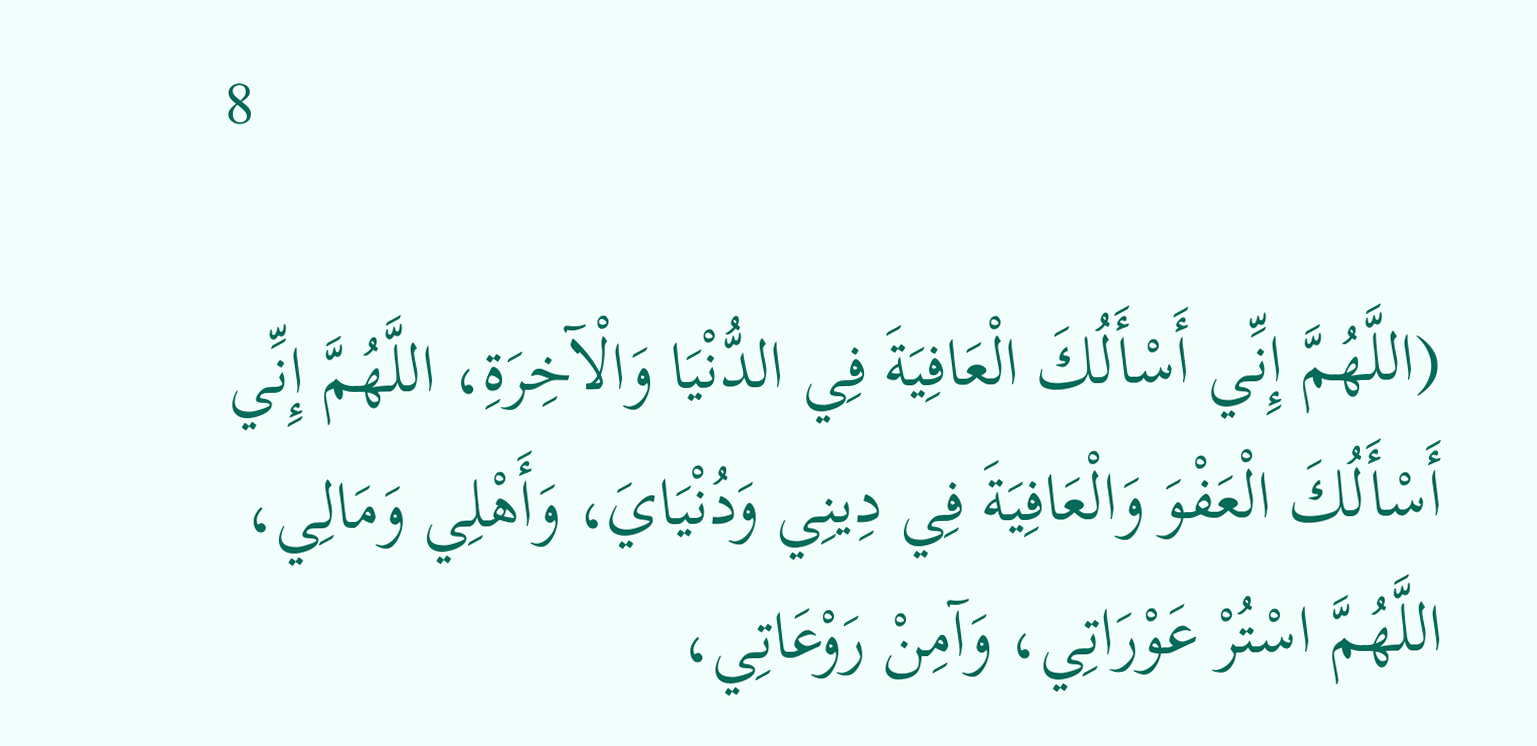8

(اللَّهُمَّ إِنِّي أَسْأَلُكَ الْعَافِيَةَ فِي الدُّنْيَا وَالْآخِرَةِ، اللَّهُمَّ إِنِّي أَسْأَلُكَ الْعَفْوَ وَالْعَافِيَةَ فِي دِينِي وَدُنْيَايَ، وَأَهْلِي وَمَالِي، اللَّهُمَّ اسْتُرْ عَوْرَاتِي، وَآمِنْ رَوْعَاتِي،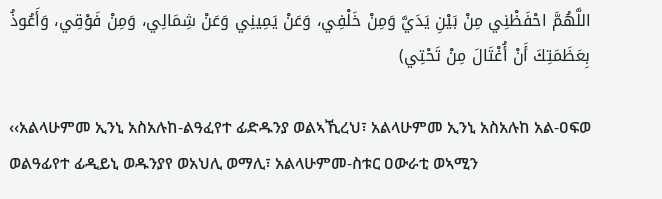اللَّهُمَّ احْفَظْنِي مِنْ بَيْنِ يَدَيَّ وَمِنْ خَلْفِي، وَعَنْ يَمِينِي وَعَنْ شِمَالِي، وَمِنْ فَوْقِي، وَأَعُوذُ بِعَظَمَتِكَ أَنْ أُغْتَالَ مِنْ تَحْتِي)

‹‹አልላሁምመ ኢንኒ አስአሉከ-ልዓፈየተ ፊድዱንያ ወልኣኺረህ፣ አልላሁምመ ኢንኒ አስአሉከ አል-ዐፍወ ወልዓፊየተ ፊዲይኒ ወዱንያየ ወአህሊ ወማሊ፣ አልላሁምመ-ስቱር ዐውራቲ ወኣሚን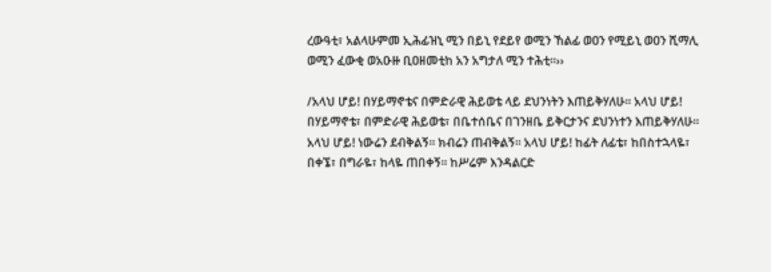ረውዓቲ፣ አልላሁምመ ኢሕፊዝኒ ሚን በይኒ የደይየ ወሚን ኸልፊ ወዐን የሚይኒ ወዐን ሺማሊ ወሚን ፈውቂ ወአዑዙ ቢዐዘመቲከ አን አግታለ ሚን ተሕቲ፡፡››

/አላህ ሆይ! በሃይማኖቴና በምድራዊ ሕይወቴ ላይ ደህንነትን እጠይቅሃለሁ፡፡ አላህ ሆይ! በሃይማኖቴ፣ በምድራዊ ሕይወቴ፣ በቤተሰቤና በገንዘቤ ይቅርታንና ደህንነተን እጠይቅሃለሁ፡፡ አላህ ሆይ! ነውሬን ደብቅልኝ፡፡ ክብሬን ጠብቅልኝ፡፡ አላህ ሆይ! ከፊት ለፊቴ፣ ከበስተኋላዬ፣ በቀኜ፣ በግራዬ፣ ከላዬ ጠበቀኝ፡፡ ከሥሬም እንዳልርድ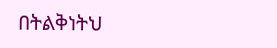በትልቅነትህ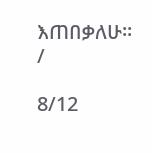እጠበቃለሁ፡፡/

8/12